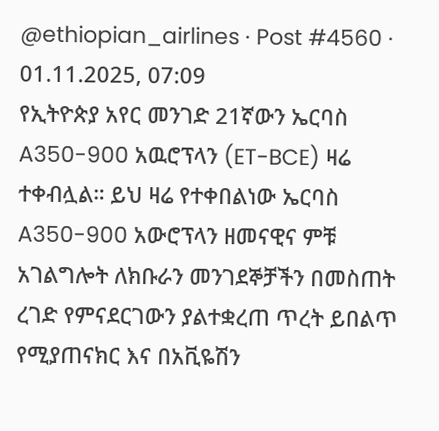@ethiopian_airlines · Post #4560 · 01.11.2025, 07:09
የኢትዮጵያ አየር መንገድ 21ኛውን ኤርባስ A350-900 አዉሮፕላን (ET-BCE) ዛሬ ተቀብሏል። ይህ ዛሬ የተቀበልነው ኤርባስ A350-900 አውሮፕላን ዘመናዊና ምቹ አገልግሎት ለክቡራን መንገደኞቻችን በመስጠት ረገድ የምናደርገውን ያልተቋረጠ ጥረት ይበልጥ የሚያጠናክር እና በአቪዬሽን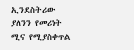ኢንደስትሪው ያለንን የመሪነት ሚና የሚያስቀጥል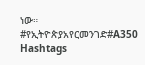ነው። #የኢትዮጵያአየርመንገድ#A350
Hashtags